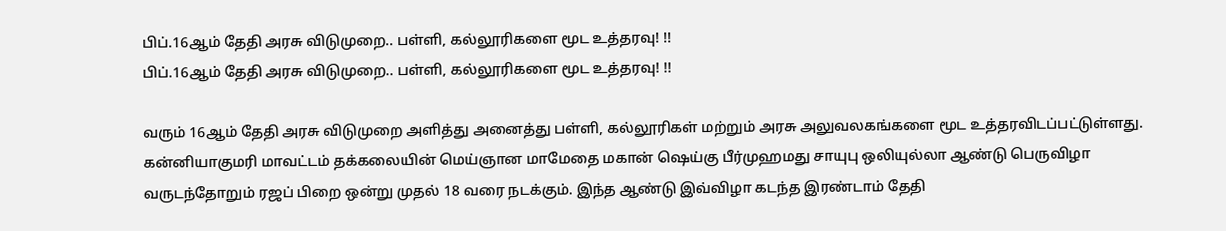பிப்.16ஆம் தேதி அரசு விடுமுறை.. பள்ளி, கல்லூரிகளை மூட உத்தரவு! !!
பிப்.16ஆம் தேதி அரசு விடுமுறை.. பள்ளி, கல்லூரிகளை மூட உத்தரவு! !!

வரும் 16ஆம் தேதி அரசு விடுமுறை அளித்து அனைத்து பள்ளி, கல்லூரிகள் மற்றும் அரசு அலுவலகங்களை மூட உத்தரவிடப்பட்டுள்ளது.
கன்னியாகுமரி மாவட்டம் தக்கலையின் மெய்ஞான மாமேதை மகான் ஷெய்கு பீர்முஹமது சாயுபு ஒலியுல்லா ஆண்டு பெருவிழா வருடந்தோறும் ரஜப் பிறை ஒன்று முதல் 18 வரை நடக்கும். இந்த ஆண்டு இவ்விழா கடந்த இரண்டாம் தேதி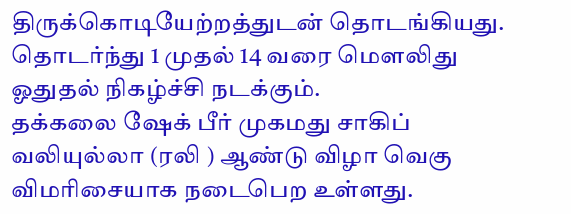திருக்கொடியேற்றத்துடன் தொடங்கியது. தொடர்ந்து 1 முதல் 14 வரை மௌலிது ஓதுதல் நிகழ்ச்சி நடக்கும்.
தக்கலை ஷேக் பீர் முகமது சாகிப் வலியுல்லா (ரலி ) ஆண்டு விழா வெகு விமரிசையாக நடைபெற உள்ளது.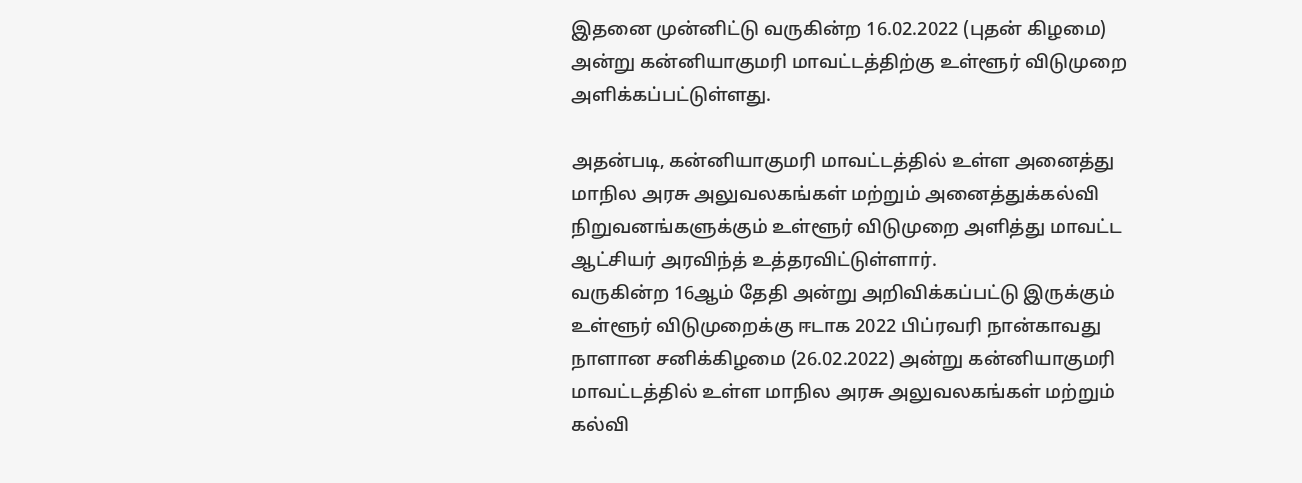இதனை முன்னிட்டு வருகின்ற 16.02.2022 (புதன் கிழமை) அன்று கன்னியாகுமரி மாவட்டத்திற்கு உள்ளூர் விடுமுறை அளிக்கப்பட்டுள்ளது.

அதன்படி, கன்னியாகுமரி மாவட்டத்தில் உள்ள அனைத்து மாநில அரசு அலுவலகங்கள் மற்றும் அனைத்துக்கல்வி நிறுவனங்களுக்கும் உள்ளூர் விடுமுறை அளித்து மாவட்ட ஆட்சியர் அரவிந்த் உத்தரவிட்டுள்ளார்.
வருகின்ற 16ஆம் தேதி அன்று அறிவிக்கப்பட்டு இருக்கும் உள்ளூர் விடுமுறைக்கு ஈடாக 2022 பிப்ரவரி நான்காவது நாளான சனிக்கிழமை (26.02.2022) அன்று கன்னியாகுமரி மாவட்டத்தில் உள்ள மாநில அரசு அலுவலகங்கள் மற்றும் கல்வி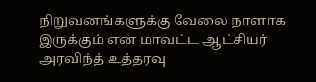நிறுவனங்களுக்கு வேலை நாளாக இருக்கும் என மாவட்ட ஆட்சியர் அரவிந்த் உத்தரவு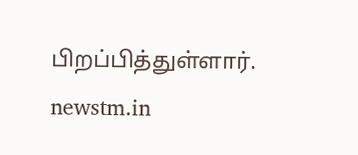பிறப்பித்துள்ளார்.
newstm.in